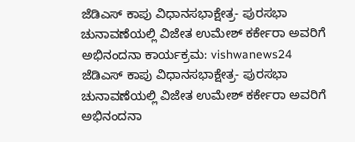ಜೆಡಿಎಸ್ ಕಾಪು ವಿಧಾನಸಭಾಕ್ಷೇತ್ರ- ಪುರಸಭಾ ಚುನಾವಣೆಯಲ್ಲಿ ವಿಜೇತ ಉಮೇಶ್ ಕರ್ಕೇರಾ ಅವರಿಗೆ ಅಭಿನಂದನಾ ಕಾರ್ಯಕ್ರಮ: vishwanews24
ಜೆಡಿಎಸ್ ಕಾಪು ವಿಧಾನಸಭಾಕ್ಷೇತ್ರ- ಪುರಸಭಾ ಚುನಾವಣೆಯಲ್ಲಿ ವಿಜೇತ ಉಮೇಶ್ ಕರ್ಕೇರಾ ಅವರಿಗೆ ಅಭಿನಂದನಾ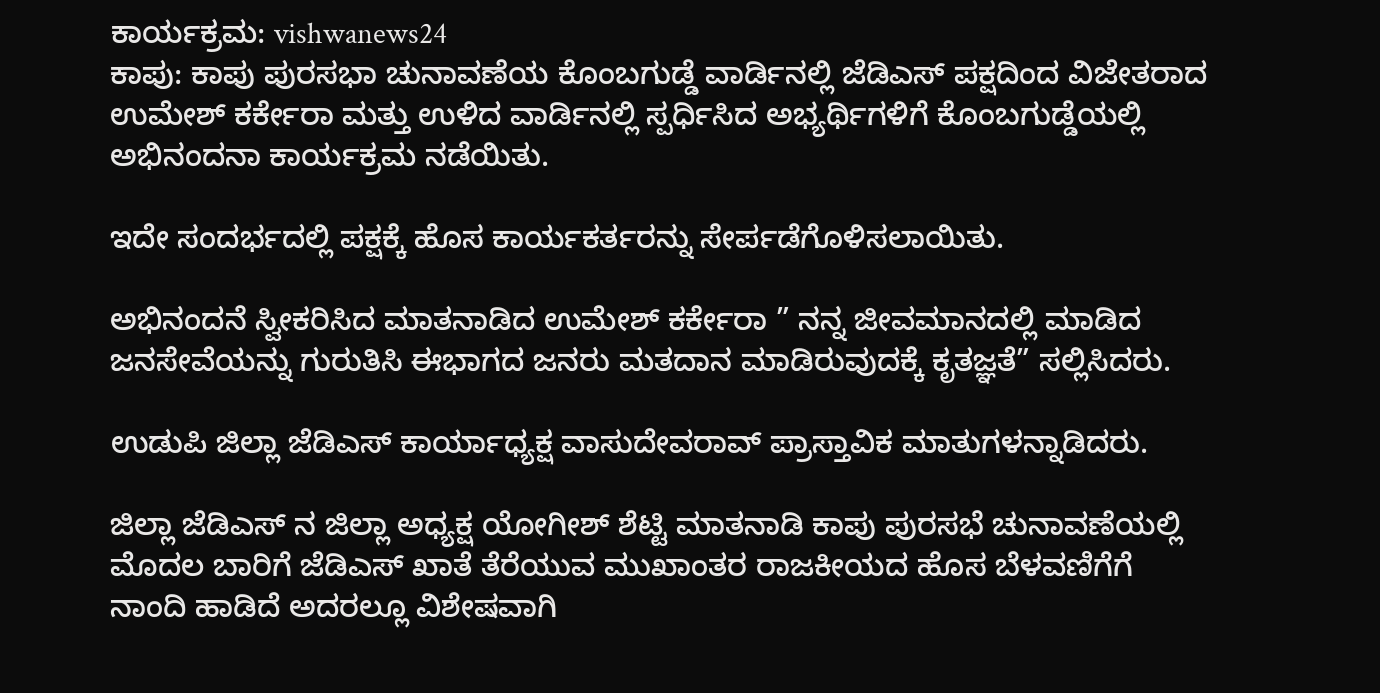ಕಾರ್ಯಕ್ರಮ: vishwanews24
ಕಾಪು: ಕಾಪು ಪುರಸಭಾ ಚುನಾವಣೆಯ ಕೊಂಬಗುಡ್ಡೆ ವಾರ್ಡಿನಲ್ಲಿ ಜೆಡಿಎಸ್ ಪಕ್ಷದಿಂದ ವಿಜೇತರಾದ ಉಮೇಶ್ ಕರ್ಕೇರಾ ಮತ್ತು ಉಳಿದ ವಾರ್ಡಿನಲ್ಲಿ ಸ್ಪರ್ಧಿಸಿದ ಅಭ್ಯರ್ಥಿಗಳಿಗೆ ಕೊಂಬಗುಡ್ಡೆಯಲ್ಲಿ ಅಭಿನಂದನಾ ಕಾರ್ಯಕ್ರಮ ನಡೆಯಿತು.

ಇದೇ ಸಂದರ್ಭದಲ್ಲಿ ಪಕ್ಷಕ್ಕೆ ಹೊಸ ಕಾರ್ಯಕರ್ತರನ್ನು ಸೇರ್ಪಡೆಗೊಳಿಸಲಾಯಿತು.

ಅಭಿನಂದನೆ ಸ್ವೀಕರಿಸಿದ ಮಾತನಾಡಿದ ಉಮೇಶ್ ಕರ್ಕೇರಾ ” ನನ್ನ ಜೀವಮಾನದಲ್ಲಿ ಮಾಡಿದ ಜನಸೇವೆಯನ್ನು ಗುರುತಿಸಿ ಈಭಾಗದ ಜನರು ಮತದಾನ ಮಾಡಿರುವುದಕ್ಕೆ ಕೃತಜ್ಞತೆ” ಸಲ್ಲಿಸಿದರು.

ಉಡುಪಿ ಜಿಲ್ಲಾ ಜೆಡಿಎಸ್ ಕಾರ್ಯಾಧ್ಯಕ್ಷ ವಾಸುದೇವರಾವ್ ಪ್ರಾಸ್ತಾವಿಕ ಮಾತುಗಳನ್ನಾಡಿದರು.

ಜಿಲ್ಲಾ ಜೆಡಿಎಸ್ ನ ಜಿಲ್ಲಾ ಅಧ್ಯಕ್ಷ ಯೋಗೀಶ್ ಶೆಟ್ಟಿ ಮಾತನಾಡಿ ಕಾಪು ಪುರಸಭೆ ಚುನಾವಣೆಯಲ್ಲಿ ಮೊದಲ ಬಾರಿಗೆ ಜೆಡಿಎಸ್ ಖಾತೆ ತೆರೆಯುವ ಮುಖಾಂತರ ರಾಜಕೀಯದ ಹೊಸ ಬೆಳವಣಿಗೆಗೆ ನಾಂದಿ ಹಾಡಿದೆ ಅದರಲ್ಲೂ ವಿಶೇಷವಾಗಿ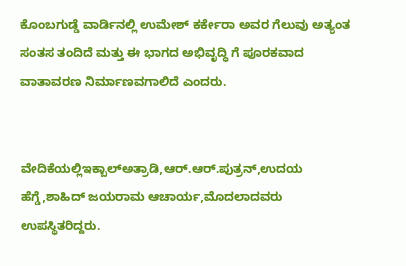ಕೊಂಬಗುಡ್ಡೆ ವಾರ್ಡಿನಲ್ಲಿ ಉಮೇಶ್ ಕರ್ಕೇರಾ ಅವರ ಗೆಲುವು ಅತ್ಯಂತ ಸಂತಸ ತಂದಿದೆ ಮತ್ತು ಈ ಭಾಗದ ಅಭಿವೃದ್ಧಿ ಗೆ ಪೂರಕವಾದ ವಾತಾವರಣ ನಿರ್ಮಾಣವಗಾಲಿದೆ ಎಂದರು.


ವೇದಿಕೆಯಲ್ಲಿಇಕ್ಬಾಲ್ಅತ್ರಾಡಿ,ಆರ್.ಆರ್.ಪುತ್ರನ್,ಉದಯ ಹೆಗ್ಡೆ,ಶಾಹಿದ್ ಜಯರಾಮ ಆಚಾರ್ಯ,ಮೊದಲಾದವರು ಉಪಸ್ಥಿತರಿದ್ದರು.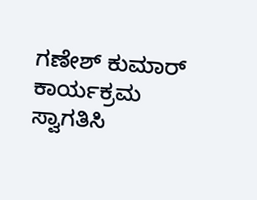ಗಣೇಶ್ ಕುಮಾರ್ ಕಾರ್ಯಕ್ರಮ ಸ್ವಾಗತಿಸಿ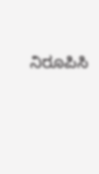ನಿರೂಪಿಸಿ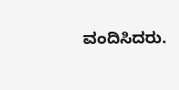ವಂದಿಸಿದರು.